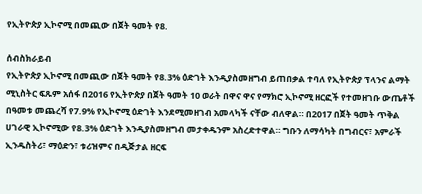የኢትዮጵያ ኢኮኖሚ በመጪው በጀት ዓመት የ8.

ሰብስክራይብ
የኢትዮጵያ ኢኮኖሚ በመጪው በጀት ዓመት የ8.3% ዕድገት እንዲያስመዘግብ ይጠበቃል ተባለ የኢትዮጵያ ፕላንና ልማት ሚኒስትር ፍጹም አሰፋ በ2016 የኢትዮጵያ በጀት ዓመት 10 ወራት በዋና ዋና የማክሮ ኢኮኖሚ ዘርፎች የተመዘገቡ ውጤቶች በዓመቱ መጨረሻ የ7.9% የኢኮኖሚ ዕድገት እንደሚመዘገብ አመላካች ናቸው ብለዋል። በ2017 በጀት ዓመት ጥቅል ሀገራዊ ኢኮኖሚው የ8.3% ዕድገት እንዲያስመዘግብ መታቀዱንም አስረድተዋል። ግቡን ለማሳካት በግብርና፣ አምራች ኢንዱስትሪ፣ ማዕድን፣ ቱሪዝምና በዲጅታል ዘርፍ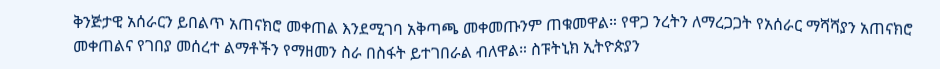ቅንጅታዊ አሰራርን ይበልጥ አጠናክሮ መቀጠል እንደሚገባ አቅጣጫ መቀመጡንም ጠቁመዋል። የዋጋ ንረትን ለማረጋጋት የአሰራር ማሻሻያን አጠናክሮ መቀጠልና የገበያ መሰረተ ልማቶችን የማዘመን ስራ በስፋት ይተገበራል ብለዋል። ስፑትኒክ ኢትዮጵያን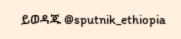ይወዳጁ @sputnik_ethiopia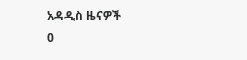አዳዲስ ዜናዎች
0